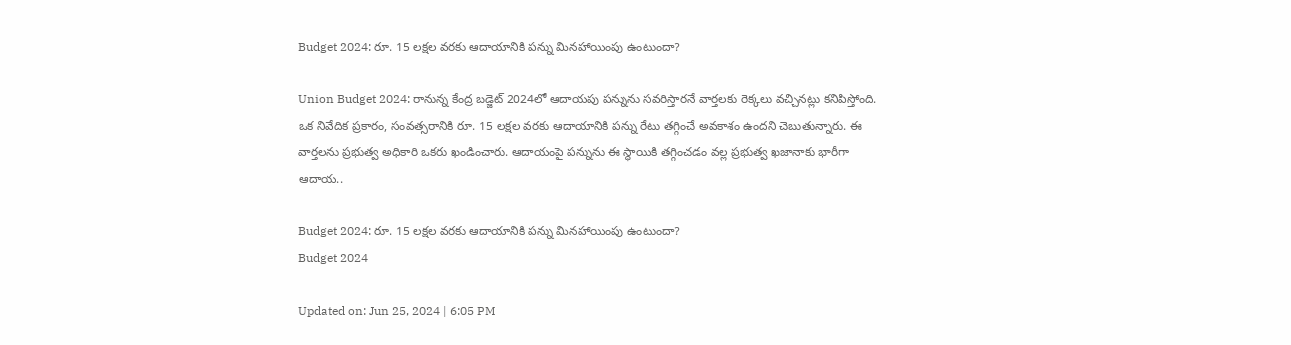Budget 2024: రూ. 15 లక్షల వరకు ఆదాయానికి పన్ను మినహాయింపు ఉంటుందా?

Union Budget 2024: రానున్న కేంద్ర బడ్జెట్ 2024లో ఆదాయపు పన్నును సవరిస్తారనే వార్తలకు రెక్కలు వచ్చినట్లు కనిపిస్తోంది. ఒక నివేదిక ప్రకారం, సంవత్సరానికి రూ. 15 లక్షల వరకు ఆదాయానికి పన్ను రేటు తగ్గించే అవకాశం ఉందని చెబుతున్నారు. ఈ వార్తలను ప్రభుత్వ అధికారి ఒకరు ఖండించారు. ఆదాయంపై పన్నును ఈ స్థాయికి తగ్గించడం వల్ల ప్రభుత్వ ఖజానాకు భారీగా ఆదాయ..

Budget 2024: రూ. 15 లక్షల వరకు ఆదాయానికి పన్ను మినహాయింపు ఉంటుందా?
Budget 2024

Updated on: Jun 25, 2024 | 6:05 PM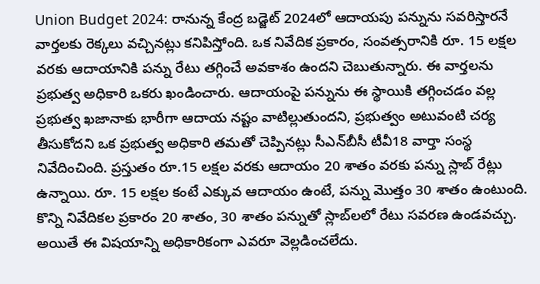Union Budget 2024: రానున్న కేంద్ర బడ్జెట్ 2024లో ఆదాయపు పన్నును సవరిస్తారనే వార్తలకు రెక్కలు వచ్చినట్లు కనిపిస్తోంది. ఒక నివేదిక ప్రకారం, సంవత్సరానికి రూ. 15 లక్షల వరకు ఆదాయానికి పన్ను రేటు తగ్గించే అవకాశం ఉందని చెబుతున్నారు. ఈ వార్తలను ప్రభుత్వ అధికారి ఒకరు ఖండించారు. ఆదాయంపై పన్నును ఈ స్థాయికి తగ్గించడం వల్ల ప్రభుత్వ ఖజానాకు భారీగా ఆదాయ నష్టం వాటిల్లుతుందని, ప్రభుత్వం అటువంటి చర్య తీసుకోదని ఒక ప్రభుత్వ అధికారి తమతో చెప్పినట్లు సీఎన్‌బీసీ టీవీ18 వార్తా సంస్థ నివేదించింది. ప్రస్తుతం రూ.15 లక్షల వరకు ఆదాయం 20 శాతం వరకు పన్ను స్లాబ్ రేట్లు ఉన్నాయి. రూ. 15 లక్షల కంటే ఎక్కువ ఆదాయం ఉంటే, పన్ను మొత్తం 30 శాతం ఉంటుంది. కొన్ని నివేదికల ప్రకారం 20 శాతం, 30 శాతం పన్నుతో స్లాబ్‌లలో రేటు సవరణ ఉండవచ్చు. అయితే ఈ విషయాన్ని అధికారికంగా ఎవరూ వెల్లడించలేదు.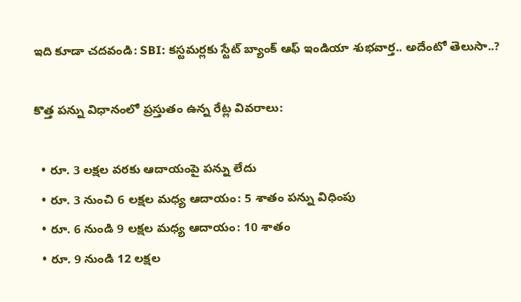ఇది కూడా చదవండి: SBI: కస్టమర్లకు స్టేట్‌ బ్యాంక్‌ ఆఫ్‌ ఇండియా శుభవార్త.. అదేంటో తెలుసా..?

కొత్త పన్ను విధానంలో ప్రస్తుతం ఉన్న రేట్ల వివరాలు:

  • రూ. 3 లక్షల వరకు ఆదాయంపై పన్ను లేదు
  • రూ. 3 నుంచి 6 లక్షల మధ్య ఆదాయం: 5 శాతం పన్ను విధింపు
  • రూ. 6 నుండి 9 లక్షల మధ్య ఆదాయం: 10 శాతం
  • రూ. 9 నుండి 12 లక్షల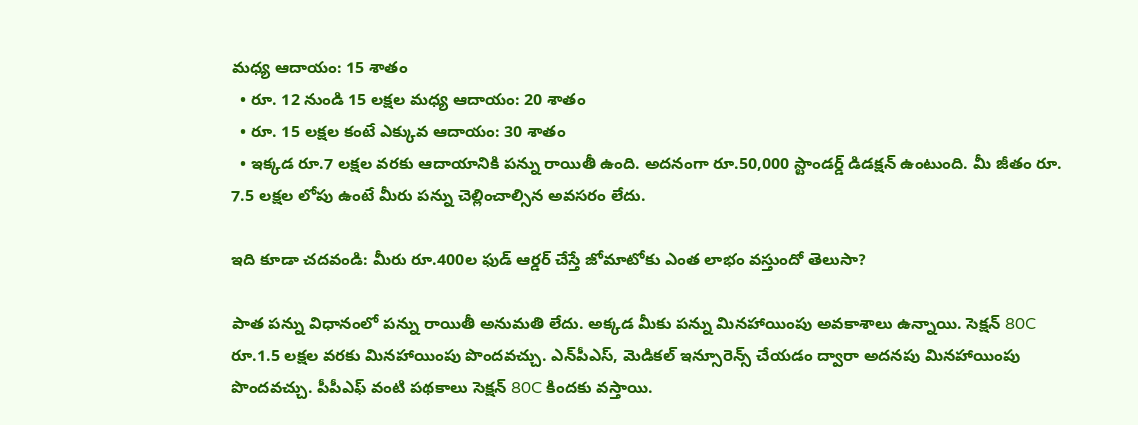మధ్య ఆదాయం: 15 శాతం
  • రూ. 12 నుండి 15 లక్షల మధ్య ఆదాయం: 20 శాతం
  • రూ. 15 లక్షల కంటే ఎక్కువ ఆదాయం: 30 శాతం
  • ఇక్కడ రూ.7 లక్షల వరకు ఆదాయానికి పన్ను రాయితీ ఉంది. అదనంగా రూ.50,000 స్టాండర్డ్ డిడక్షన్ ఉంటుంది. మీ జీతం రూ. 7.5 లక్షల లోపు ఉంటే మీరు పన్ను చెల్లించాల్సిన అవసరం లేదు.

ఇది కూడా చదవండి: మీరు రూ.400ల ఫుడ్ ఆర్డర్ చేస్తే జోమాటోకు ఎంత లాభం వస్తుందో తెలుసా?

పాత పన్ను విధానంలో పన్ను రాయితీ అనుమతి లేదు. అక్కడ మీకు పన్ను మినహాయింపు అవకాశాలు ఉన్నాయి. సెక్షన్ 80C రూ.1.5 లక్షల వరకు మినహాయింపు పొందవచ్చు. ఎన్‌పీఎస్‌, మెడికల్ ఇన్సూరెన్స్ చేయడం ద్వారా అదనపు మినహాయింపు పొందవచ్చు. పీపీఎఫ్‌ వంటి పథకాలు సెక్షన్ 80C కిందకు వస్తాయి.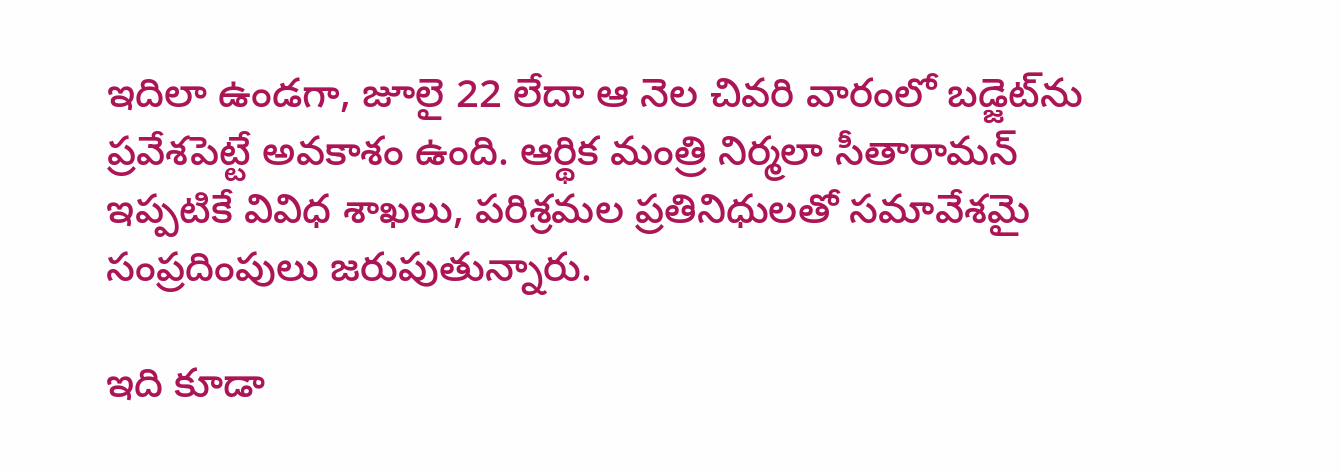ఇదిలా ఉండగా, జూలై 22 లేదా ఆ నెల చివరి వారంలో బడ్జెట్‌ను ప్రవేశపెట్టే అవకాశం ఉంది. ఆర్థిక మంత్రి నిర్మలా సీతారామన్ ఇప్పటికే వివిధ శాఖలు, పరిశ్రమల ప్రతినిధులతో సమావేశమై సంప్రదింపులు జరుపుతున్నారు.

ఇది కూడా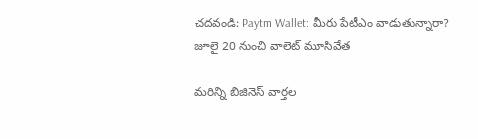చదవండి: Paytm Wallet: మీరు పేటీఎం వాడుతున్నారా? జూలై 20 నుంచి వాలెట్‌ మూసివేత

మరిన్ని బిజినెస్ వార్తల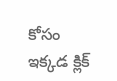కోసం ఇక్కడ క్లిక్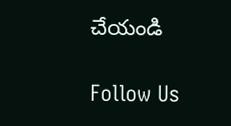చేయండి

Follow Us